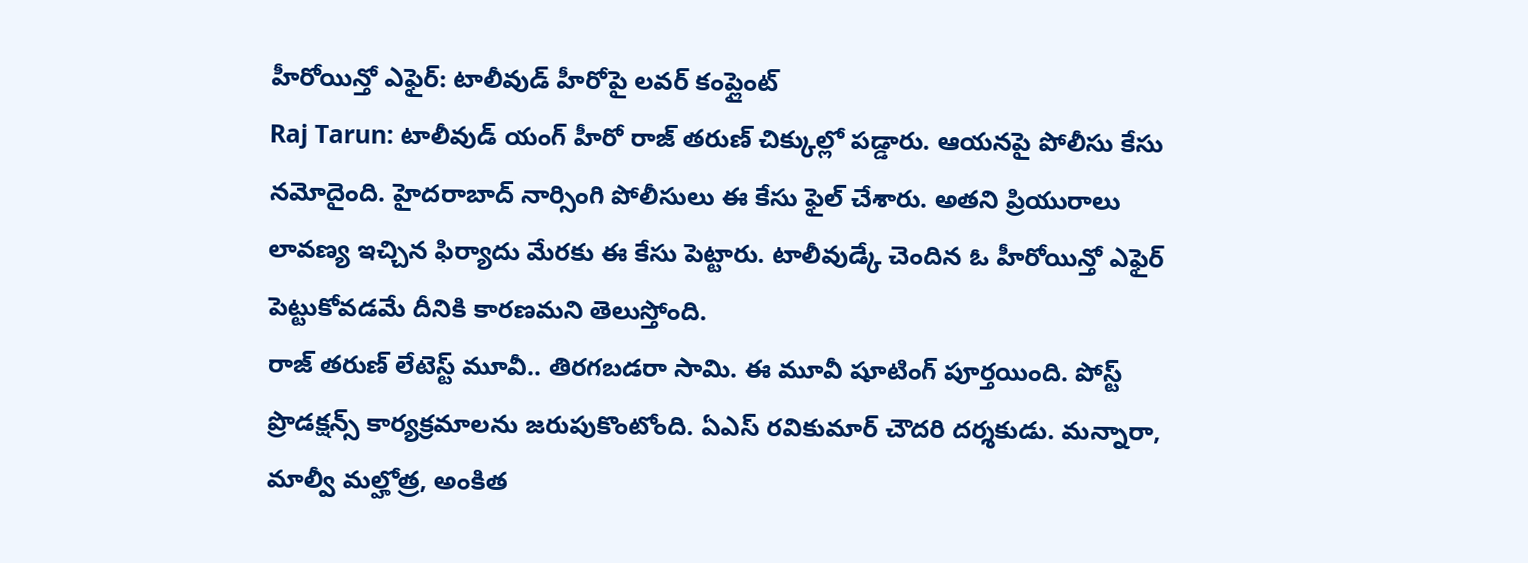హీరోయిన్తో ఎఫైర్: టాలీవుడ్ హీరోపై లవర్ కంప్లైంట్
Raj Tarun: టాలీవుడ్ యంగ్ హీరో రాజ్ తరుణ్ చిక్కుల్లో పడ్డారు. ఆయనపై పోలీసు కేసు నమోదైంది. హైదరాబాద్ నార్సింగి పోలీసులు ఈ కేసు ఫైల్ చేశారు. అతని ప్రియురాలు లావణ్య ఇచ్చిన ఫిర్యాదు మేరకు ఈ కేసు పెట్టారు. టాలీవుడ్కే చెందిన ఓ హీరోయిన్తో ఎఫైర్ పెట్టుకోవడమే దీనికి కారణమని తెలుస్తోంది.
రాజ్ తరుణ్ లేటెస్ట్ మూవీ.. తిరగబడరా సామి. ఈ మూవీ షూటింగ్ పూర్తయింది. పోస్ట్ ప్రొడక్షన్స్ కార్యక్రమాలను జరుపుకొంటోంది. ఏఎస్ రవికుమార్ చౌదరి దర్శకుడు. మన్నారా, మాల్వీ మల్హోత్ర, అంకిత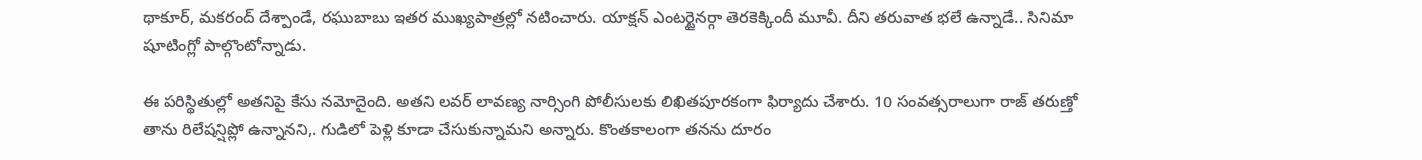థాకూర్, మకరంద్ దేశ్పాండే, రఘుబాబు ఇతర ముఖ్యపాత్రల్లో నటించారు. యాక్షన్ ఎంటర్టైనర్గా తెరకెక్కిందీ మూవీ. దీని తరువాత భలే ఉన్నాడే.. సినిమా షూటింగ్లో పాల్గొంటోన్నాడు.

ఈ పరిస్థితుల్లో అతనిపై కేసు నమోదైంది. అతని లవర్ లావణ్య నార్సింగి పోలీసులకు లిఖితపూరకంగా ఫిర్యాదు చేశారు. 10 సంవత్సరాలుగా రాజ్ తరుణ్తో తాను రిలేషన్షిప్లో ఉన్నానని,. గుడిలో పెళ్లి కూడా చేసుకున్నామని అన్నారు. కొంతకాలంగా తనను దూరం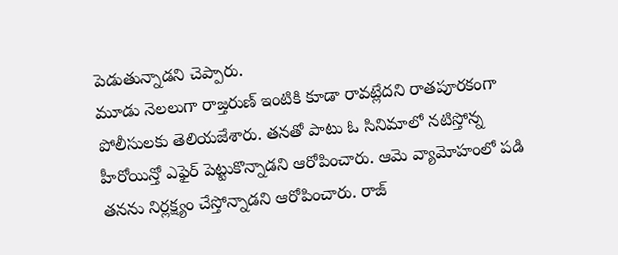పెడుతున్నాడని చెప్పారు.
మూడు నెలలుగా రాజ్తరుణ్ ఇంటికి కూడా రావట్లేదని రాతపూరకంగా పోలీసులకు తెలియజేశారు. తనతో పాటు ఓ సినిమాలో నటిస్తోన్న హీరోయిన్తో ఎఫైర్ పెట్టుకొన్నాడని ఆరోపించారు. ఆమె వ్యామోహంలో పడి తనను నిర్లక్ష్యం చేస్తోన్నాడని ఆరోపించారు. రాజ్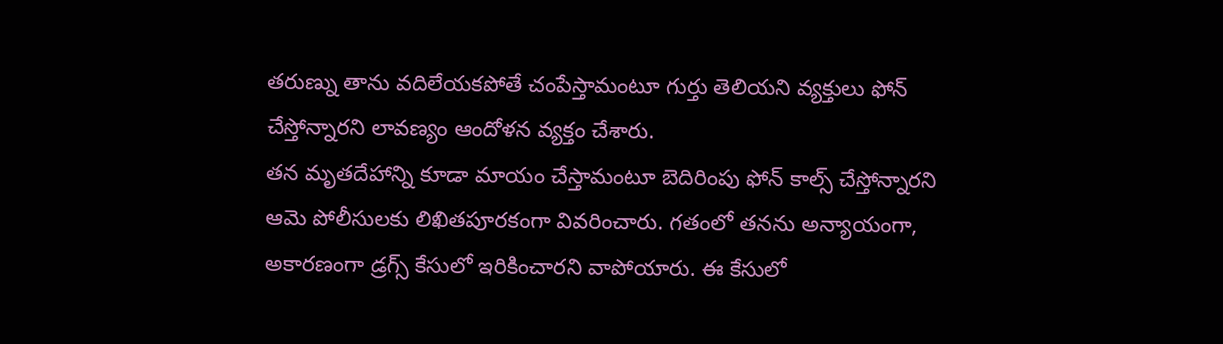తరుణ్ను తాను వదిలేయకపోతే చంపేస్తామంటూ గుర్తు తెలియని వ్యక్తులు ఫోన్ చేస్తోన్నారని లావణ్యం ఆందోళన వ్యక్తం చేశారు.
తన మృతదేహాన్ని కూడా మాయం చేస్తామంటూ బెదిరింపు ఫోన్ కాల్స్ చేస్తోన్నారని ఆమె పోలీసులకు లిఖితపూరకంగా వివరించారు. గతంలో తనను అన్యాయంగా, అకారణంగా డ్రగ్స్ కేసులో ఇరికించారని వాపోయారు. ఈ కేసులో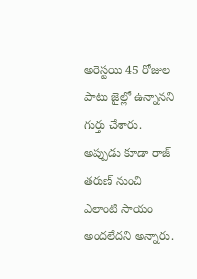అరెస్టయి 45 రోజుల పాటు జైల్లో ఉన్నానని గుర్తు చేశారు. అప్పుడు కూడా రాజ్ తరుణ్ నుంచి ఎలాంటి సాయం అందలేదని అన్నారు.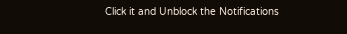Click it and Unblock the Notifications